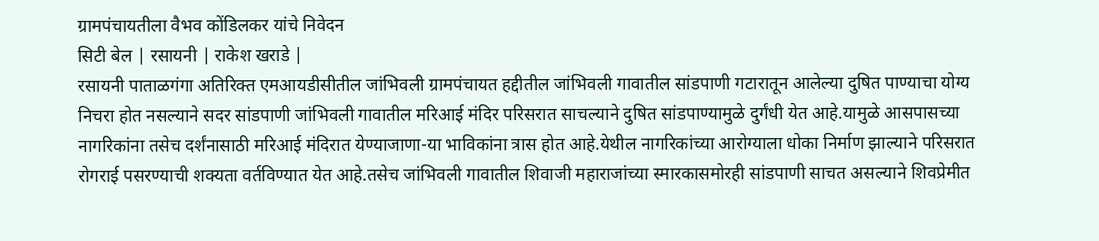ग्रामपंचायतीला वैभव कोंडिलकर यांचे निवेदन
सिटी बेल | रसायनी | राकेश खराडे |
रसायनी पाताळगंगा अतिरिक्त एमआयडीसीतील जांभिवली ग्रामपंचायत हद्दीतील जांभिवली गावातील सांडपाणी गटारातून आलेल्या दुषित पाण्याचा योग्य निचरा होत नसल्याने सदर सांडपाणी जांभिवली गावातील मरिआई मंदिर परिसरात साचल्याने दुषित सांडपाण्यामुळे दुर्गंधी येत आहे.यामुळे आसपासच्या नागरिकांना तसेच दर्शंनासाठी मरिआई मंदिरात येण्याजाणा-या भाविकांना त्रास होत आहे.येथील नागरिकांच्या आरोग्याला धोका निर्माण झाल्याने परिसरात रोगराई पसरण्याची शक्यता वर्तविण्यात येत आहे.तसेच जांभिवली गावातील शिवाजी महाराजांच्या स्मारकासमोरही सांडपाणी साचत असल्याने शिवप्रेमीत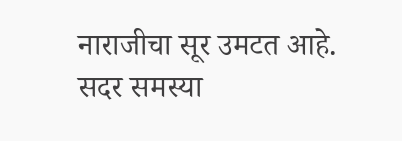नाराजीचा सूर उमटत आहे.
सदर समस्या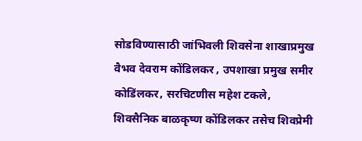सोडविण्यासाठी जांभिवली शिवसेना शाखाप्रमुख वैभव देवराम कोंडिलकर , उपशाखा प्रमुख समीर कोडिंलकर, सरचिटणीस महेश टकले, शिवसैनिक बाळकृष्ण कोंडिलकर तसेच शिवप्रेमी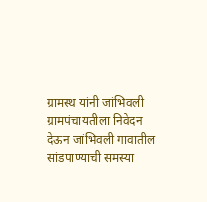ग्रामस्थ यांनी जांभिवली ग्रामपंचायतीला निवेदन देऊन जांभिवली गावातील सांडपाण्याची समस्या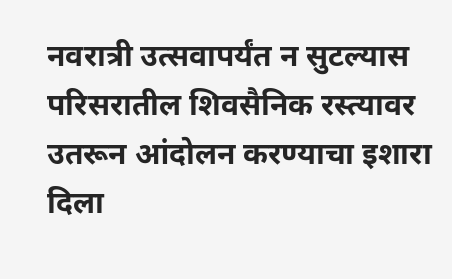नवरात्री उत्सवापर्यंत न सुटल्यास परिसरातील शिवसैनिक रस्त्यावर उतरून आंदोलन करण्याचा इशारा दिला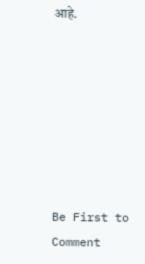आहे.







Be First to Comment